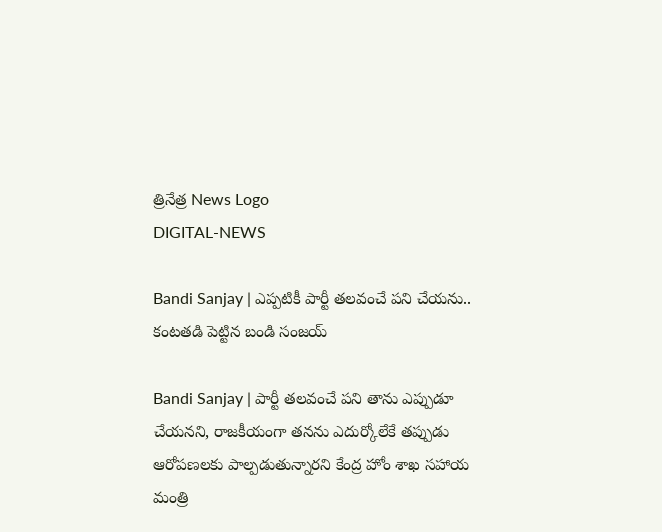త్రినేత్ర News Logo
DIGITAL-NEWS

Bandi Sanjay | ఎప్ప‌టికీ పార్టీ త‌ల‌వంచే ప‌ని చేయను.. కంట‌త‌డి పెట్టిన బండి సంజ‌య్‌

Bandi Sanjay | పార్టీ త‌ల‌వంచే ప‌ని తాను ఎప్పుడూ చేయ‌న‌ని, రాజ‌కీయంగా త‌న‌ను ఎదుర్కోలేకే త‌ప్పుడు ఆరోప‌ణ‌ల‌కు పాల్ప‌డుతున్నారని కేంద్ర హోం శాఖ స‌హాయ మంత్రి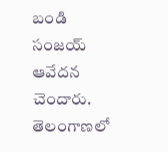బండి సంజ‌య్ ఆవేద‌న చెందారు. తెలంగాణ‌లో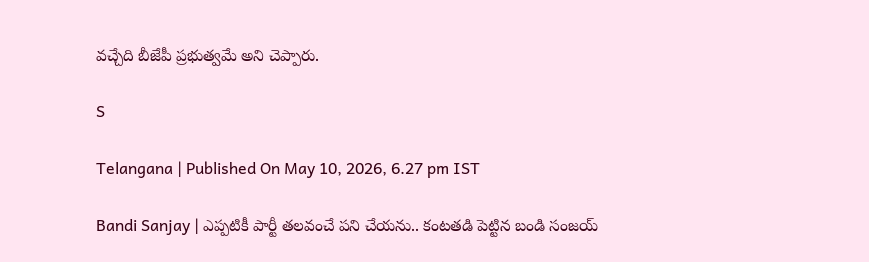వ‌చ్చేది బీజేపీ ప్ర‌భుత్వ‌మే అని చెప్పారు.

S

Telangana | Published On May 10, 2026, 6.27 pm IST

Bandi Sanjay | ఎప్ప‌టికీ పార్టీ త‌ల‌వంచే ప‌ని చేయను.. కంట‌త‌డి పెట్టిన బండి సంజ‌య్‌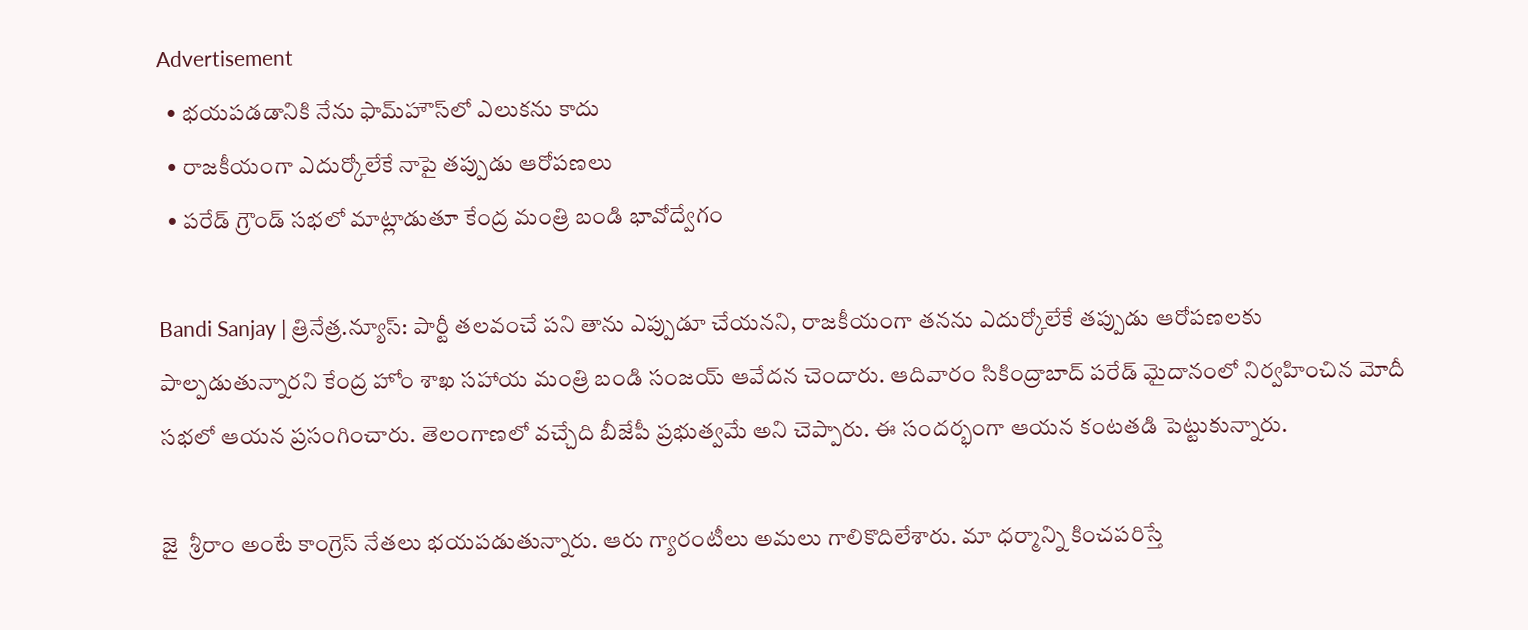Advertisement
  • భ‌య‌ప‌డ‌డానికి నేను ఫామ్‌హౌస్‌లో ఎలుక‌ను కాదు
  • రాజ‌కీయంగా ఎదుర్కోలేకే నాపై త‌ప్పుడు ఆరోప‌ణలు
  • ప‌రేడ్ గ్రౌండ్ స‌భ‌లో మాట్లాడుతూ కేంద్ర మంత్రి బండి భావోద్వేగం

Bandi Sanjay | త్రినేత్ర‌.న్యూస్‌: పార్టీ త‌ల‌వంచే ప‌ని తాను ఎప్పుడూ చేయ‌న‌ని, రాజ‌కీయంగా త‌న‌ను ఎదుర్కోలేకే త‌ప్పుడు ఆరోప‌ణ‌ల‌కు పాల్ప‌డుతున్నారని కేంద్ర హోం శాఖ స‌హాయ మంత్రి బండి సంజ‌య్ ఆవేద‌న చెందారు. ఆదివారం సికింద్రాబాద్ పరేడ్ మైదానంలో నిర్వ‌హించిన మోదీ స‌భ‌లో ఆయ‌న ప్ర‌సంగించారు. తెలంగాణ‌లో వ‌చ్చేది బీజేపీ ప్ర‌భుత్వ‌మే అని చెప్పారు. ఈ సంద‌ర్భంగా ఆయ‌న కంట‌త‌డి పెట్టుకున్నారు.

జై  శ్రీ‌రాం అంటే కాంగ్రెస్ నేత‌లు భ‌య‌ప‌డుతున్నారు. ఆరు గ్యారంటీలు అమ‌లు గాలికొదిలేశారు. మా ధ‌ర్మాన్ని కించ‌ప‌రిస్తే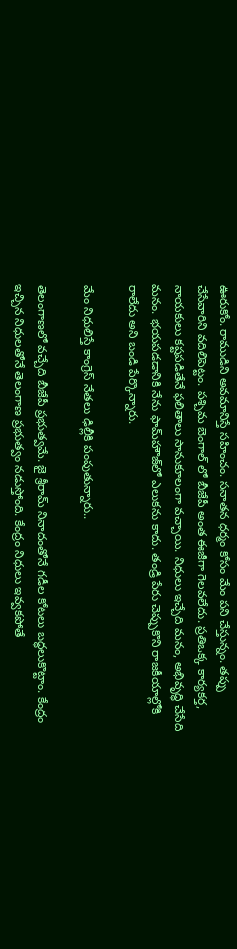ఊరుకోం. రాముడిని అవ‌మానిస్తే స‌హించం. స‌నాత‌న ధ‌ర్మం కోసం మేం ప‌ని చేస్తున్నం. త‌ప్పు చేసేవారిని వ‌దిలిపెట్టం. ప‌శ్చిమ బెంగాల్ లో బీజేపీ అంత‌ ఈజీగా గెల‌వ‌లేదు. ప్ర‌తిఒక్క కార్య‌క‌ర్త‌, నాయ‌కులు క‌ష్ట‌ప‌డితేనే ఫ‌లితాలు సానుకూలంగా వ‌చ్చాయి. నిధులు ఇచ్చేది మ‌నం, అభివృద్ధి చేసేది మ‌నం. భ‌య‌ప‌డ‌డానికి నేను ఫామ్‌హౌజ్‌లో ఎలుక‌ను కాదు. తండ్రి పేరు చెప్పుకొని రాజ‌కీయాల్లోకి రాలేదు అని బండి పేర్కొన్నారు.

మేం నిధులిస్తే కాంగ్రెస్ నేత‌లు ఢిల్లీకి పంపుతున్నారు..

తెలంగాణలో వచ్చేది బీజేపీ ప్రభుత్వమే. జై శ్రీరామ్ నినాదంతోనే గడీల కోటలు బద్ధలుకొట్టాం. కేంద్రం ఇచ్చిన నిధులతోనే తెలంగాణ ప్రభుత్వం నడుస్తోంది. కేంద్రం నిధులు ఇవ్వకపోతే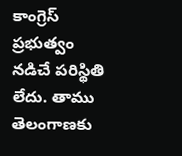కాంగ్రెస్‌ ప్రభుత్వం నడిచే పరిస్థితి లేదు. తాము తెలంగాణకు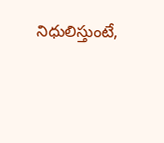నిధులిస్తుంటే,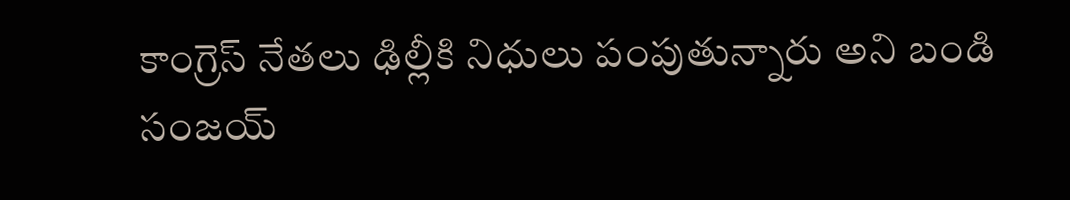కాంగ్రెస్‌ నేతలు ఢిల్లీకి నిధులు పంపుతున్నారు అని బండి సంజ‌య్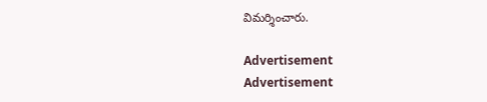విమర్శించారు.

Advertisement
Advertisement